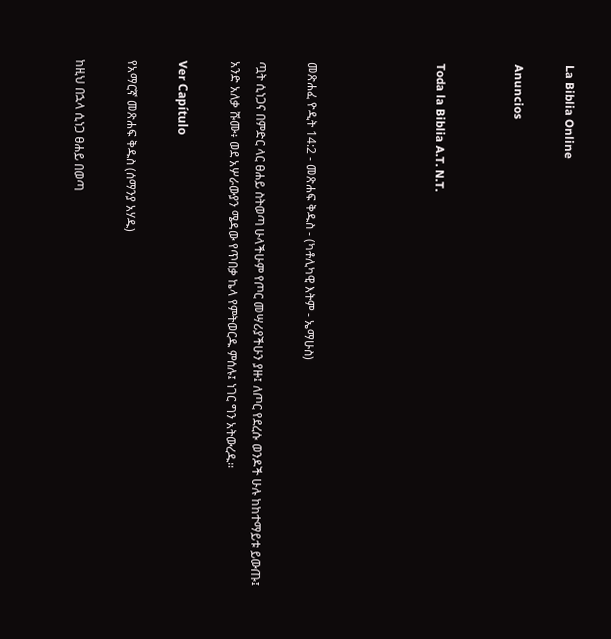La Biblia Online

Anuncios


Toda la Biblia A.T. N.T.




መጽሐፈ ዮዲት 14:2 - መጽሐፍ ቅዱስ - (ካቶሊካዊ እትም - ኤማሁስ)

ጧት ሲነጋና በምድር ላር ፀሐይ ስትወጣ ሁላችሁም የጦር መሣሪያችሁን ያዙ፤ ለጦር የደረሱ ወንዶች ሁሉ ከከተማይቱ ይውጡ፤ አንድ አለቃ ሹሙ፥ ወደ አሦራውያን ሜዳው የጥበቃ ኬላ የምትወርዱ ምሰሉ፤ ነገር ግን አትውረዱ።

Ver Capítulo

የአማርኛ መጽሐፍ ቅዱስ (ሰማንያ አሃዱ)

ከዚህ በኋላ ሲነጋ ፀሐይ በወጣ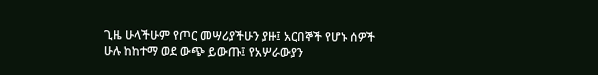ጊዜ ሁላችሁም የጦር መሣሪያችሁን ያዙ፤ አርበኞች የሆኑ ሰዎች ሁሉ ከከተማ ወደ ውጭ ይውጡ፤ የአሦራውያን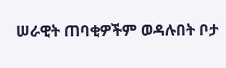ሠራዊት ጠባቂዎችም ወዳሉበት ቦታ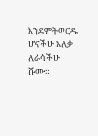እንደምትወርዱ ሆናችሁ አለቃ ለራሳችሁ ሹሙ።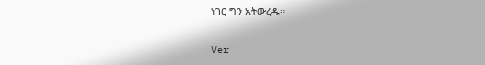ነገር ግን አትውረዱ።

Ver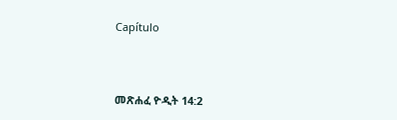Capítulo



መጽሐፈ ዮዲት 14:2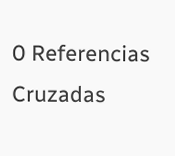0 Referencias Cruzadas